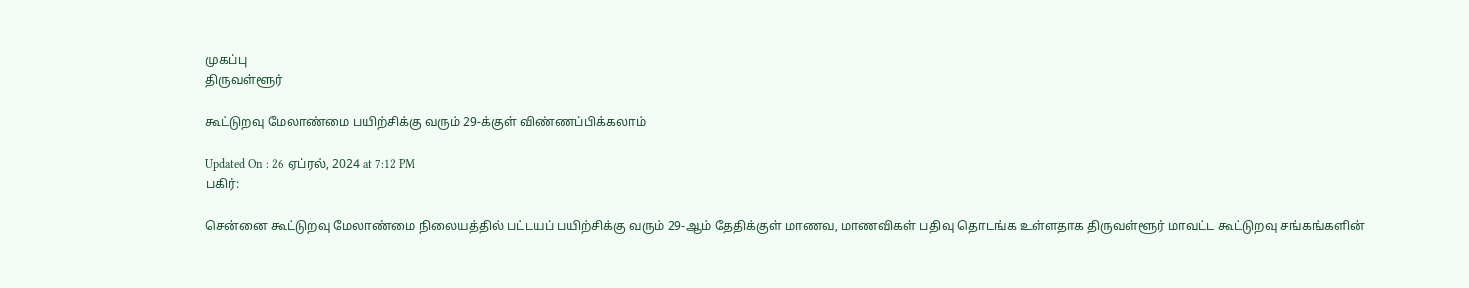முகப்பு
திருவள்ளூர்

கூட்டுறவு மேலாண்மை பயிற்சிக்கு வரும் 29-க்குள் விண்ணப்பிக்கலாம்

Updated On : 26 ஏப்ரல், 2024 at 7:12 PM
பகிர்:

சென்னை கூட்டுறவு மேலாண்மை நிலையத்தில் பட்டயப் பயிற்சிக்கு வரும் 29-ஆம் தேதிக்குள் மாணவ, மாணவிகள் பதிவு தொடங்க உள்ளதாக திருவள்ளூர் மாவட்ட கூட்டுறவு சங்கங்களின்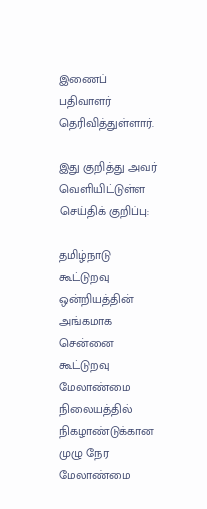இணைப் பதிவாளர் தெரிவித்துள்ளார்.

இது குறித்து அவர் வெளியிட்டுள்ள செய்திக் குறிப்பு:

தமிழ்நாடு கூட்டுறவு ஒன்றியத்தின் அங்கமாக சென்னை கூட்டுறவு மேலாண்மை நிலையத்தில் நிகழாண்டுக்கான முழு நேர மேலாண்மை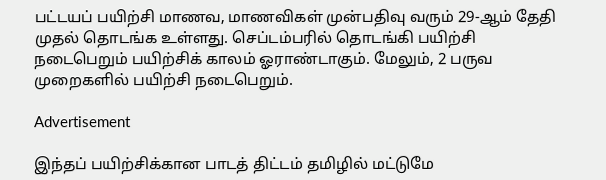பட்டயப் பயிற்சி மாணவ, மாணவிகள் முன்பதிவு வரும் 29-ஆம் தேதி முதல் தொடங்க உள்ளது. செப்டம்பரில் தொடங்கி பயிற்சி நடைபெறும் பயிற்சிக் காலம் ஓராண்டாகும். மேலும், 2 பருவ முறைகளில் பயிற்சி நடைபெறும்.

Advertisement

இந்தப் பயிற்சிக்கான பாடத் திட்டம் தமிழில் மட்டுமே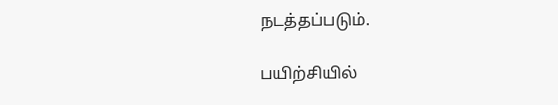நடத்தப்படும்.

பயிற்சியில்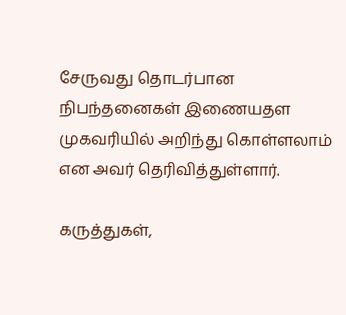சேருவது தொடர்பான நிபந்தனைகள் இணையதள முகவரியில் அறிந்து கொள்ளலாம் என அவர் தெரிவித்துள்ளார்.

கருத்துகள்,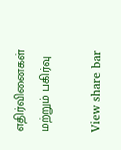எதிர்வினைகள் மற்றும் பகிர்வு

View share bar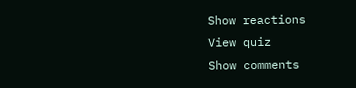Show reactions
View quiz
Show comments